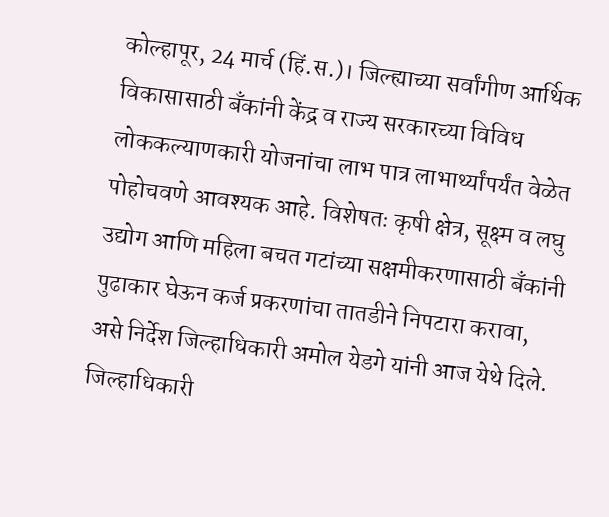कोल्हापूर, 24 मार्च (हिं.स.)। जिल्ह्याच्या सर्वांगीण आर्थिक विकासासाठी बँकांनी केंद्र व राज्य सरकारच्या विविध लोककल्याणकारी योजनांचा लाभ पात्र लाभार्थ्यांपर्यंत वेळेत पोहोचवणे आवश्यक आहे. विशेषतः कृषी क्षेत्र, सूक्ष्म व लघु उद्योग आणि महिला बचत गटांच्या सक्षमीकरणासाठी बँकांनी पुढाकार घेऊन कर्ज प्रकरणांचा तातडीने निपटारा करावा, असे निर्देश जिल्हाधिकारी अमोल येडगे यांनी आज येथे दिले. जिल्हाधिकारी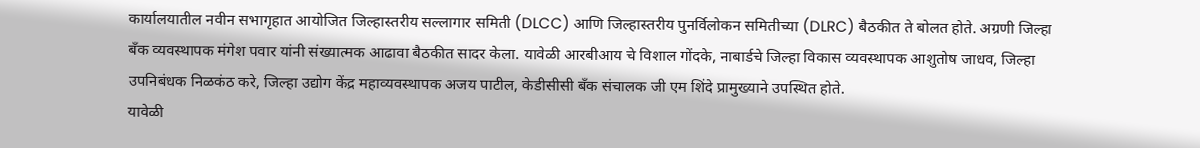कार्यालयातील नवीन सभागृहात आयोजित जिल्हास्तरीय सल्लागार समिती (DLCC) आणि जिल्हास्तरीय पुनर्विलोकन समितीच्या (DLRC) बैठकीत ते बोलत होते. अग्रणी जिल्हा बँक व्यवस्थापक मंगेश पवार यांनी संख्यात्मक आढावा बैठकीत सादर केला. यावेळी आरबीआय चे विशाल गोंदके, नाबार्डचे जिल्हा विकास व्यवस्थापक आशुतोष जाधव, जिल्हा उपनिबंधक निळकंठ करे, जिल्हा उद्योग केंद्र महाव्यवस्थापक अजय पाटील, केडीसीसी बँक संचालक जी एम शिंदे प्रामुख्याने उपस्थित होते.
यावेळी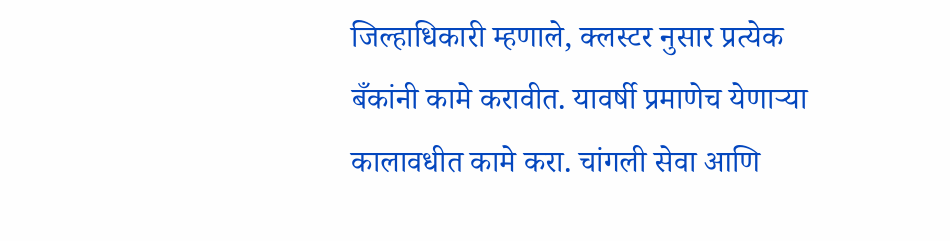जिल्हाधिकारी म्हणाले, क्लस्टर नुसार प्रत्येक बँकांनी कामे करावीत. यावर्षी प्रमाणेच येणाऱ्या कालावधीत कामे करा. चांगली सेवा आणि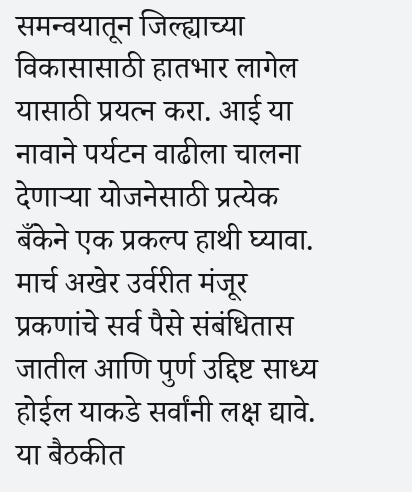समन्वयातून जिल्ह्याच्या विकासासाठी हातभार लागेल यासाठी प्रयत्न करा. आई या नावाने पर्यटन वाढीला चालना देणाऱ्या योजनेसाठी प्रत्येक बँकेने एक प्रकल्प हाथी घ्यावा. मार्च अखेर उर्वरीत मंजूर प्रकणांचे सर्व पैसे संबंधितास जातील आणि पुर्ण उद्दिष्ट साध्य होईल याकडे सर्वांनी लक्ष द्यावे.
या बैठकीत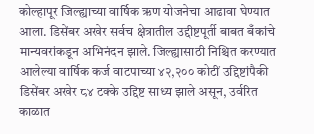कोल्हापूर जिल्ह्याच्या वार्षिक ऋण योजनेचा आढावा घेण्यात आला. डिसेंबर अखेर सर्वच क्षेत्रातील उद्दीष्टपूर्ती बाबत बँकांचे मान्यवरांकडून अभिनंदन झाले. जिल्ह्यासाठी निश्चित करण्यात आलेल्या वार्षिक कर्ज वाटपाच्या ४२,२०० कोटीं उद्दिष्टांपैकी डिसेंबर अखेर ८४ टक्के उद्दिष्ट साध्य झाले असून, उर्वरित काळात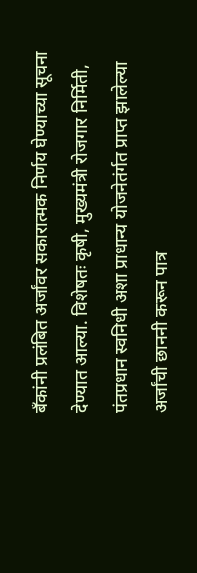बँकांनी प्रलंबित अर्जांवर सकारात्मक निर्णय घेण्याच्या सूचना देण्यात आल्या. विशेषतः कृषी, मुख्यमंत्री रोजगार निर्मिती, पंतप्रधान स्वनिधी अशा प्राधान्य योजनेतंर्गत प्राप्त झालेल्या अर्जांची छाननी करून पात्र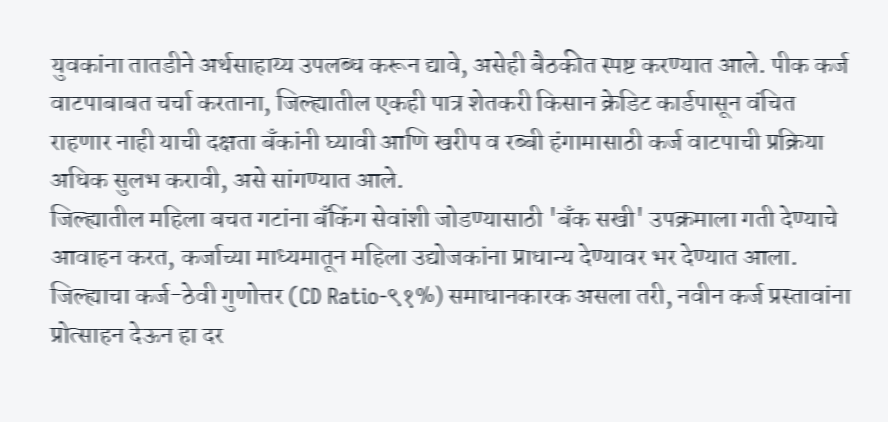युवकांना तातडीने अर्थसाहाय्य उपलब्ध करून द्यावे, असेही बैठकीत स्पष्ट करण्यात आले. पीक कर्ज वाटपाबाबत चर्चा करताना, जिल्ह्यातील एकही पात्र शेतकरी किसान क्रेडिट कार्डपासून वंचित राहणार नाही याची दक्षता बँकांनी घ्यावी आणि खरीप व रब्बी हंगामासाठी कर्ज वाटपाची प्रक्रिया अधिक सुलभ करावी, असे सांगण्यात आले.
जिल्ह्यातील महिला बचत गटांना बँकिंग सेवांशी जोडण्यासाठी 'बँक सखी' उपक्रमाला गती देण्याचे आवाहन करत, कर्जाच्या माध्यमातून महिला उद्योजकांना प्राधान्य देण्यावर भर देण्यात आला. जिल्ह्याचा कर्ज-ठेवी गुणोत्तर (CD Ratio-९१%) समाधानकारक असला तरी, नवीन कर्ज प्रस्तावांना प्रोत्साहन देऊन हा दर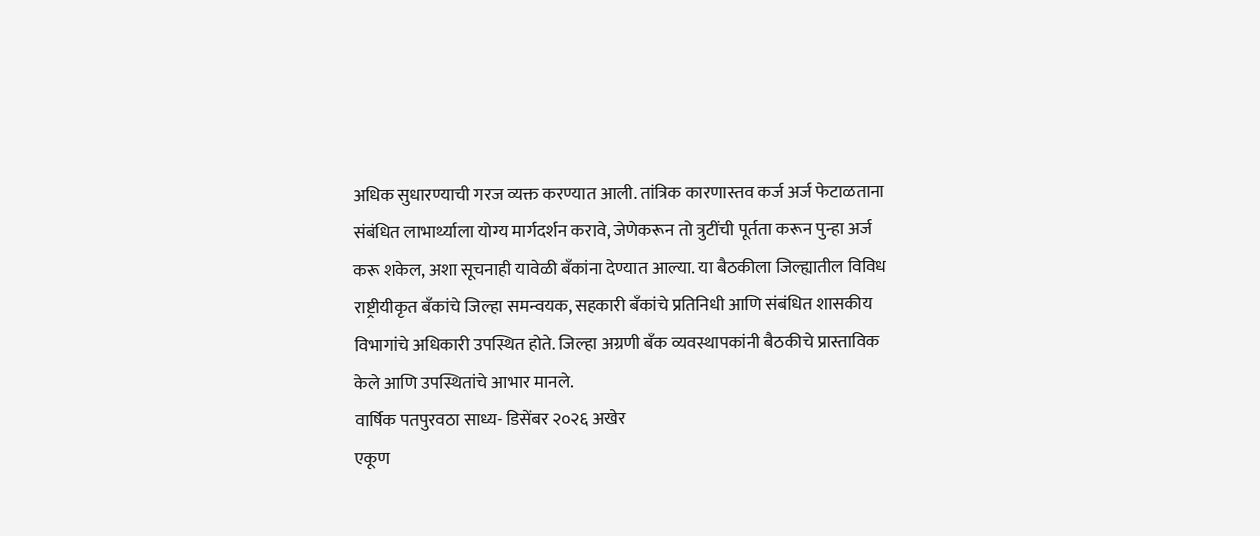अधिक सुधारण्याची गरज व्यक्त करण्यात आली. तांत्रिक कारणास्तव कर्ज अर्ज फेटाळताना संबंधित लाभार्थ्याला योग्य मार्गदर्शन करावे, जेणेकरून तो त्रुटींची पूर्तता करून पुन्हा अर्ज करू शकेल, अशा सूचनाही यावेळी बँकांना देण्यात आल्या. या बैठकीला जिल्ह्यातील विविध राष्ट्रीयीकृत बँकांचे जिल्हा समन्वयक, सहकारी बँकांचे प्रतिनिधी आणि संबंधित शासकीय विभागांचे अधिकारी उपस्थित होते. जिल्हा अग्रणी बँक व्यवस्थापकांनी बैठकीचे प्रास्ताविक केले आणि उपस्थितांचे आभार मानले.
वार्षिक पतपुरवठा साध्य- डिसेंबर २०२६ अखेर
एकूण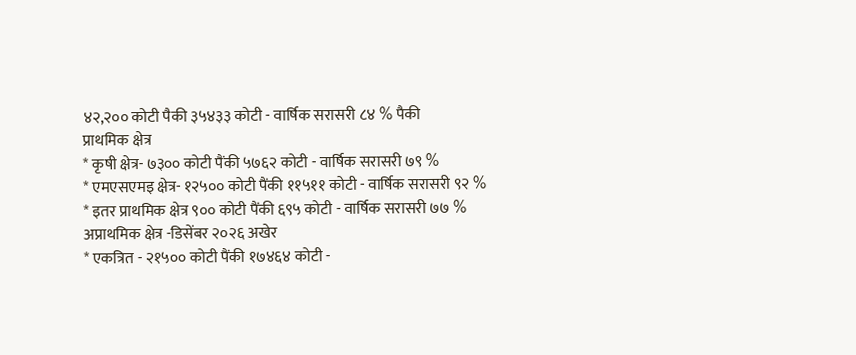४२,२०० कोटी पैकी ३५४३३ कोटी - वार्षिक सरासरी ८४ % पैकी
प्राथमिक क्षेत्र
* कृषी क्षेत्र- ७३०० कोटी पैंकी ५७६२ कोटी - वार्षिक सरासरी ७९ %
* एमएसएमइ क्षेत्र- १२५०० कोटी पैंकी ११५११ कोटी - वार्षिक सरासरी ९२ %
* इतर प्राथमिक क्षेत्र ९०० कोटी पैंकी ६९५ कोटी - वार्षिक सरासरी ७७ %
अप्राथमिक क्षेत्र -डिसेंबर २०२६ अखेर
* एकत्रित - २१५०० कोटी पैंकी १७४६४ कोटी -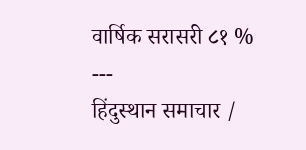वार्षिक सरासरी ८१ %
---
हिंदुस्थान समाचार /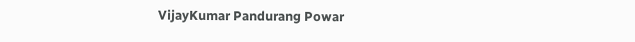VijayKumar Pandurang Powar